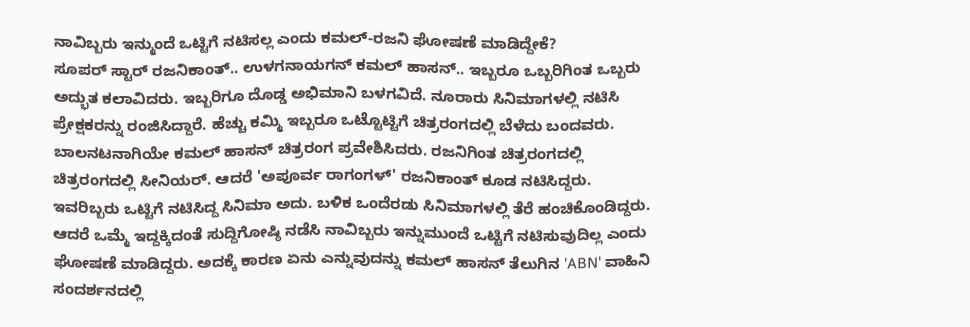ನಾವಿಬ್ಬರು ಇನ್ಮುಂದೆ ಒಟ್ಟಿಗೆ ನಟಿಸಲ್ಲ ಎಂದು ಕಮಲ್-ರಜನಿ ಘೋಷಣೆ ಮಾಡಿದ್ದೇಕೆ?
ಸೂಪರ್ ಸ್ಟಾರ್ ರಜನಿಕಾಂತ್.. ಉಳಗನಾಯಗನ್ ಕಮಲ್ ಹಾಸನ್.. ಇಬ್ಬರೂ ಒಬ್ಬರಿಗಿಂತ ಒಬ್ಬರು ಅದ್ಭುತ ಕಲಾವಿದರು. ಇಬ್ಬರಿಗೂ ದೊಡ್ಡ ಅಭಿಮಾನಿ ಬಳಗವಿದೆ. ನೂರಾರು ಸಿನಿಮಾಗಳಲ್ಲಿ ನಟಿಸಿ ಪ್ರೇಕ್ಷಕರನ್ನು ರಂಜಿಸಿದ್ದಾರೆ. ಹೆಚ್ಚು ಕಮ್ಮಿ ಇಬ್ಬರೂ ಒಟ್ಟೊಟ್ಟಿಗೆ ಚಿತ್ರರಂಗದಲ್ಲಿ ಬೆಳೆದು ಬಂದವರು.
ಬಾಲನಟನಾಗಿಯೇ ಕಮಲ್ ಹಾಸನ್ ಚಿತ್ರರಂಗ ಪ್ರವೇಶಿಸಿದರು. ರಜನಿಗಿಂತ ಚಿತ್ರರಂಗದಲ್ಲಿ ಚಿತ್ರರಂಗದಲ್ಲಿ ಸೀನಿಯರ್. ಆದರೆ 'ಅಪೂರ್ವ ರಾಗಂಗಳ್' ರಜನಿಕಾಂತ್ ಕೂಡ ನಟಿಸಿದ್ದರು. ಇವರಿಬ್ಬರು ಒಟ್ಟಿಗೆ ನಟಿಸಿದ್ದ ಸಿನಿಮಾ ಅದು. ಬಳಿಕ ಒಂದೆರಡು ಸಿನಿಮಾಗಳಲ್ಲಿ ತೆರೆ ಹಂಚಿಕೊಂಡಿದ್ದರು. ಆದರೆ ಒಮ್ಮೆ ಇದ್ದಕ್ಕಿದಂತೆ ಸುದ್ದಿಗೋಷ್ಠಿ ನಡೆಸಿ ನಾವಿಬ್ಬರು ಇನ್ನುಮುಂದೆ ಒಟ್ಟಿಗೆ ನಟಿಸುವುದಿಲ್ಲ ಎಂದು ಘೋಷಣೆ ಮಾಡಿದ್ದರು. ಅದಕ್ಕೆ ಕಾರಣ ಏನು ಎನ್ನುವುದನ್ನು ಕಮಲ್ ಹಾಸನ್ ತೆಲುಗಿನ 'ABN' ವಾಹಿನಿ ಸಂದರ್ಶನದಲ್ಲಿ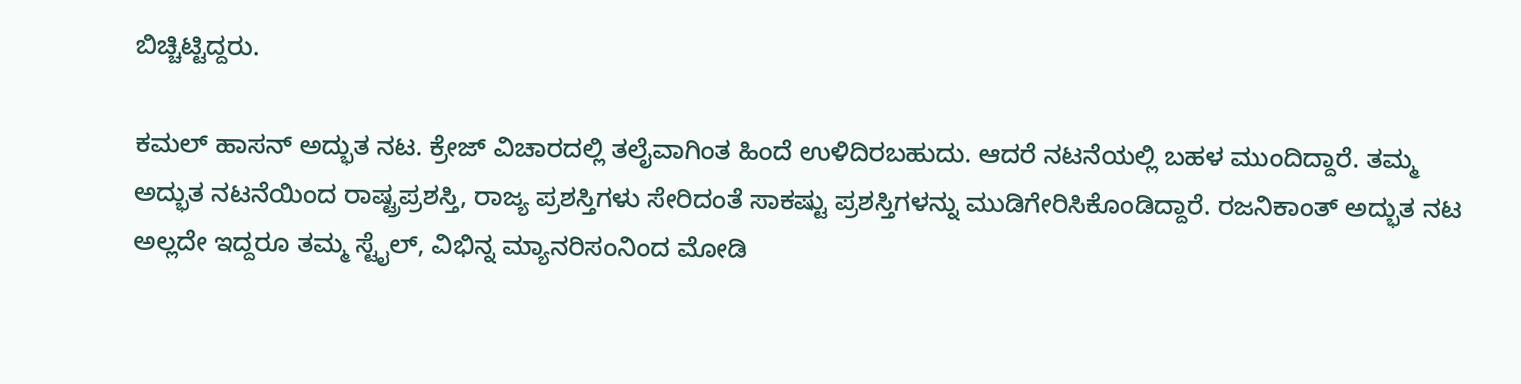ಬಿಚ್ಚಿಟ್ಟಿದ್ದರು.

ಕಮಲ್ ಹಾಸನ್ ಅದ್ಭುತ ನಟ. ಕ್ರೇಜ್ ವಿಚಾರದಲ್ಲಿ ತಲೈವಾಗಿಂತ ಹಿಂದೆ ಉಳಿದಿರಬಹುದು. ಆದರೆ ನಟನೆಯಲ್ಲಿ ಬಹಳ ಮುಂದಿದ್ದಾರೆ. ತಮ್ಮ ಅದ್ಭುತ ನಟನೆಯಿಂದ ರಾಷ್ಟ್ರಪ್ರಶಸ್ತಿ, ರಾಜ್ಯ ಪ್ರಶಸ್ತಿಗಳು ಸೇರಿದಂತೆ ಸಾಕಷ್ಟು ಪ್ರಶಸ್ತಿಗಳನ್ನು ಮುಡಿಗೇರಿಸಿಕೊಂಡಿದ್ದಾರೆ. ರಜನಿಕಾಂತ್ ಅದ್ಭುತ ನಟ ಅಲ್ಲದೇ ಇದ್ದರೂ ತಮ್ಮ ಸ್ಟೈಲ್, ವಿಭಿನ್ನ ಮ್ಯಾನರಿಸಂನಿಂದ ಮೋಡಿ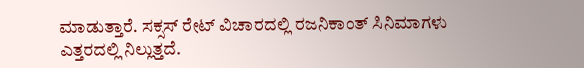ಮಾಡುತ್ತಾರೆ. ಸಕ್ಸಸ್ ರೇಟ್ ವಿಚಾರದಲ್ಲಿ ರಜನಿಕಾಂತ್ ಸಿನಿಮಾಗಳು ಎತ್ತರದಲ್ಲಿ ನಿಲ್ಲುತ್ತದೆ.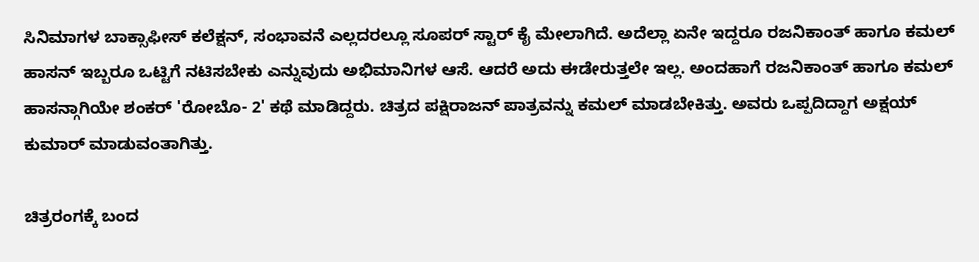ಸಿನಿಮಾಗಳ ಬಾಕ್ಸಾಫೀಸ್ ಕಲೆಕ್ಷನ್, ಸಂಭಾವನೆ ಎಲ್ಲದರಲ್ಲೂ ಸೂಪರ್ ಸ್ಟಾರ್ ಕೈ ಮೇಲಾಗಿದೆ. ಅದೆಲ್ಲಾ ಏನೇ ಇದ್ದರೂ ರಜನಿಕಾಂತ್ ಹಾಗೂ ಕಮಲ್ ಹಾಸನ್ ಇಬ್ಬರೂ ಒಟ್ಟಿಗೆ ನಟಿಸಬೇಕು ಎನ್ನುವುದು ಅಭಿಮಾನಿಗಳ ಆಸೆ. ಆದರೆ ಅದು ಈಡೇರುತ್ತಲೇ ಇಲ್ಲ. ಅಂದಹಾಗೆ ರಜನಿಕಾಂತ್ ಹಾಗೂ ಕಮಲ್ ಹಾಸನ್ಗಾಗಿಯೇ ಶಂಕರ್ 'ರೋಬೊ- 2' ಕಥೆ ಮಾಡಿದ್ದರು. ಚಿತ್ರದ ಪಕ್ಷಿರಾಜನ್ ಪಾತ್ರವನ್ನು ಕಮಲ್ ಮಾಡಬೇಕಿತ್ತು. ಅವರು ಒಪ್ಪದಿದ್ದಾಗ ಅಕ್ಷಯ್ ಕುಮಾರ್ ಮಾಡುವಂತಾಗಿತ್ತು.

ಚಿತ್ರರಂಗಕ್ಕೆ ಬಂದ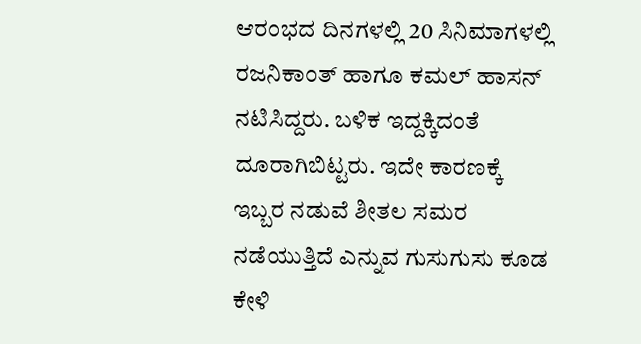ಆರಂಭದ ದಿನಗಳಲ್ಲಿ 20 ಸಿನಿಮಾಗಳಲ್ಲಿ ರಜನಿಕಾಂತ್ ಹಾಗೂ ಕಮಲ್ ಹಾಸನ್ ನಟಿಸಿದ್ದರು. ಬಳಿಕ ಇದ್ದಕ್ಕಿದಂತೆ ದೂರಾಗಿಬಿಟ್ಟರು. ಇದೇ ಕಾರಣಕ್ಕೆ ಇಬ್ಬರ ನಡುವೆ ಶೀತಲ ಸಮರ ನಡೆಯುತ್ತಿದೆ ಎನ್ನುವ ಗುಸುಗುಸು ಕೂಡ ಕೇಳಿ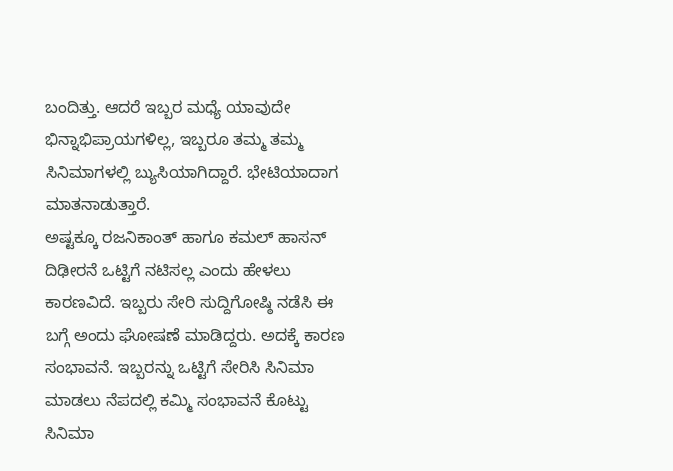ಬಂದಿತ್ತು. ಆದರೆ ಇಬ್ಬರ ಮಧ್ಯೆ ಯಾವುದೇ ಭಿನ್ನಾಭಿಪ್ರಾಯಗಳಿಲ್ಲ, ಇಬ್ಬರೂ ತಮ್ಮ ತಮ್ಮ ಸಿನಿಮಾಗಳಲ್ಲಿ ಬ್ಯುಸಿಯಾಗಿದ್ದಾರೆ. ಭೇಟಿಯಾದಾಗ ಮಾತನಾಡುತ್ತಾರೆ.
ಅಷ್ಟಕ್ಕೂ ರಜನಿಕಾಂತ್ ಹಾಗೂ ಕಮಲ್ ಹಾಸನ್ ದಿಢೀರನೆ ಒಟ್ಟಿಗೆ ನಟಿಸಲ್ಲ ಎಂದು ಹೇಳಲು ಕಾರಣವಿದೆ. ಇಬ್ಬರು ಸೇರಿ ಸುದ್ದಿಗೋಷ್ಠಿ ನಡೆಸಿ ಈ ಬಗ್ಗೆ ಅಂದು ಘೋಷಣೆ ಮಾಡಿದ್ದರು. ಅದಕ್ಕೆ ಕಾರಣ ಸಂಭಾವನೆ. ಇಬ್ಬರನ್ನು ಒಟ್ಟಿಗೆ ಸೇರಿಸಿ ಸಿನಿಮಾ ಮಾಡಲು ನೆಪದಲ್ಲಿ ಕಮ್ಮಿ ಸಂಭಾವನೆ ಕೊಟ್ಟು ಸಿನಿಮಾ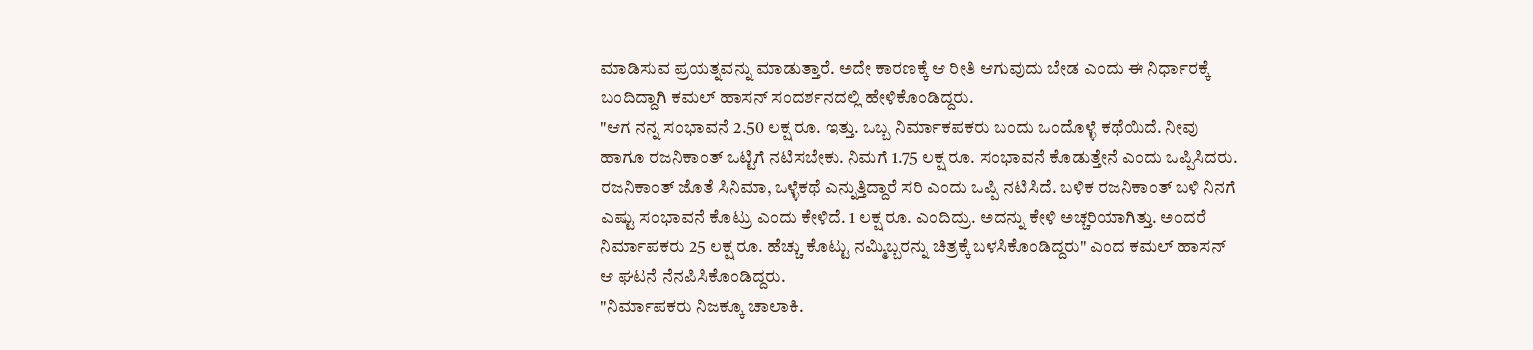ಮಾಡಿಸುವ ಪ್ರಯತ್ನವನ್ನು ಮಾಡುತ್ತಾರೆ. ಅದೇ ಕಾರಣಕ್ಕೆ ಆ ರೀತಿ ಆಗುವುದು ಬೇಡ ಎಂದು ಈ ನಿರ್ಧಾರಕ್ಕೆ ಬಂದಿದ್ದಾಗಿ ಕಮಲ್ ಹಾಸನ್ ಸಂದರ್ಶನದಲ್ಲಿ ಹೇಳಿಕೊಂಡಿದ್ದರು.
"ಆಗ ನನ್ನ ಸಂಭಾವನೆ 2.50 ಲಕ್ಷ ರೂ. ಇತ್ತು. ಒಬ್ಬ ನಿರ್ಮಾಕಪಕರು ಬಂದು ಒಂದೊಳ್ಳೆ ಕಥೆಯಿದೆ. ನೀವು ಹಾಗೂ ರಜನಿಕಾಂತ್ ಒಟ್ಟಿಗೆ ನಟಿಸಬೇಕು. ನಿಮಗೆ 1.75 ಲಕ್ಷ ರೂ. ಸಂಭಾವನೆ ಕೊಡುತ್ತೇನೆ ಎಂದು ಒಪ್ಪಿಸಿದರು. ರಜನಿಕಾಂತ್ ಜೊತೆ ಸಿನಿಮಾ, ಒಳ್ಳೆಕಥೆ ಎನ್ನುತ್ತಿದ್ದಾರೆ ಸರಿ ಎಂದು ಒಪ್ಪಿ ನಟಿಸಿದೆ. ಬಳಿಕ ರಜನಿಕಾಂತ್ ಬಳಿ ನಿನಗೆ ಎಷ್ಟು ಸಂಭಾವನೆ ಕೊಟ್ರು ಎಂದು ಕೇಳಿದೆ. 1 ಲಕ್ಷ ರೂ. ಎಂದಿದ್ರು. ಅದನ್ನು ಕೇಳಿ ಅಚ್ಚರಿಯಾಗಿತ್ತು. ಅಂದರೆ ನಿರ್ಮಾಪಕರು 25 ಲಕ್ಷ ರೂ. ಹೆಚ್ಚು ಕೊಟ್ಟು ನಮ್ಮಿಬ್ಬರನ್ನು ಚಿತ್ರಕ್ಕೆ ಬಳಸಿಕೊಂಡಿದ್ದರು" ಎಂದ ಕಮಲ್ ಹಾಸನ್ ಆ ಘಟನೆ ನೆನಪಿಸಿಕೊಂಡಿದ್ದರು.
"ನಿರ್ಮಾಪಕರು ನಿಜಕ್ಕೂ ಚಾಲಾಕಿ.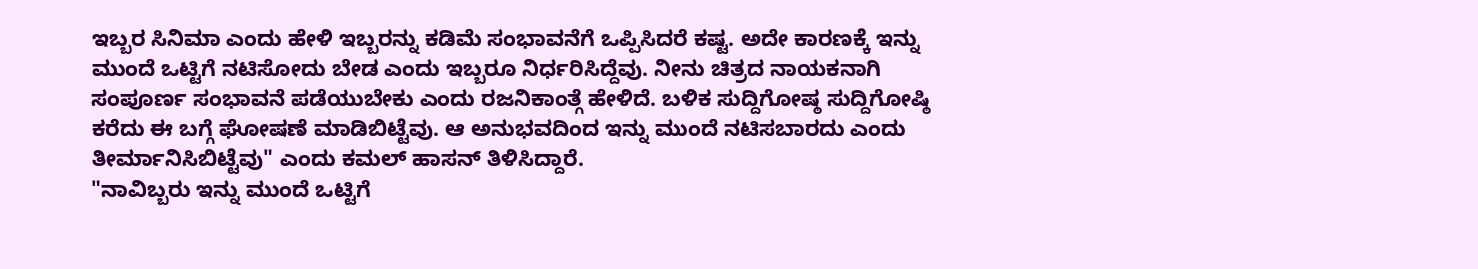ಇಬ್ಬರ ಸಿನಿಮಾ ಎಂದು ಹೇಳಿ ಇಬ್ಬರನ್ನು ಕಡಿಮೆ ಸಂಭಾವನೆಗೆ ಒಪ್ಪಿಸಿದರೆ ಕಷ್ಟ. ಅದೇ ಕಾರಣಕ್ಕೆ ಇನ್ನು ಮುಂದೆ ಒಟ್ಟಿಗೆ ನಟಿಸೋದು ಬೇಡ ಎಂದು ಇಬ್ಬರೂ ನಿರ್ಧರಿಸಿದ್ದೆವು. ನೀನು ಚಿತ್ರದ ನಾಯಕನಾಗಿ ಸಂಪೂರ್ಣ ಸಂಭಾವನೆ ಪಡೆಯುಬೇಕು ಎಂದು ರಜನಿಕಾಂತ್ಗೆ ಹೇಳಿದೆ. ಬಳಿಕ ಸುದ್ದಿಗೋಷ್ಠ ಸುದ್ದಿಗೋಷ್ಠಿ ಕರೆದು ಈ ಬಗ್ಗೆ ಘೋಷಣೆ ಮಾಡಿಬಿಟ್ಟೆವು. ಆ ಅನುಭವದಿಂದ ಇನ್ನು ಮುಂದೆ ನಟಿಸಬಾರದು ಎಂದು ತೀರ್ಮಾನಿಸಿಬಿಟ್ಟೆವು" ಎಂದು ಕಮಲ್ ಹಾಸನ್ ತಿಳಿಸಿದ್ದಾರೆ.
"ನಾವಿಬ್ಬರು ಇನ್ನು ಮುಂದೆ ಒಟ್ಟಿಗೆ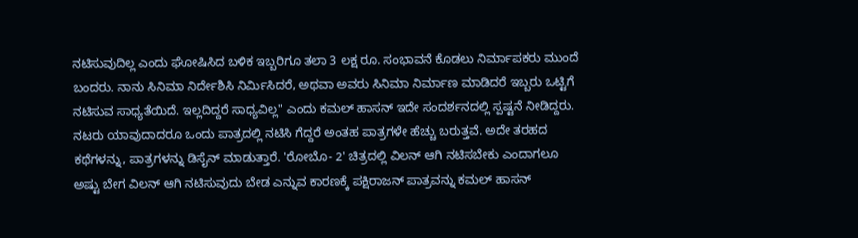ನಟಿಸುವುದಿಲ್ಲ ಎಂದು ಘೋಷಿಸಿದ ಬಳಿಕ ಇಬ್ಬರಿಗೂ ತಲಾ 3 ಲಕ್ಷ ರೂ. ಸಂಭಾವನೆ ಕೊಡಲು ನಿರ್ಮಾಪಕರು ಮುಂದೆ ಬಂದರು. ನಾನು ಸಿನಿಮಾ ನಿರ್ದೇಶಿಸಿ ನಿರ್ಮಿಸಿದರೆ, ಅಥವಾ ಅವರು ಸಿನಿಮಾ ನಿರ್ಮಾಣ ಮಾಡಿದರೆ ಇಬ್ಬರು ಒಟ್ಟಿಗೆ ನಟಿಸುವ ಸಾಧ್ಯತೆಯಿದೆ. ಇಲ್ಲದಿದ್ದರೆ ಸಾಧ್ಯವಿಲ್ಲ" ಎಂದು ಕಮಲ್ ಹಾಸನ್ ಇದೇ ಸಂದರ್ಶನದಲ್ಲಿ ಸ್ಪಷ್ಟನೆ ನೀಡಿದ್ದರು.
ನಟರು ಯಾವುದಾದರೂ ಒಂದು ಪಾತ್ರದಲ್ಲಿ ನಟಿಸಿ ಗೆದ್ದರೆ ಅಂತಹ ಪಾತ್ರಗಳೇ ಹೆಚ್ಚು ಬರುತ್ತವೆ. ಅದೇ ತರಹದ ಕಥೆಗಳನ್ನು, ಪಾತ್ರಗಳನ್ನು ಡಿಸೈನ್ ಮಾಡುತ್ತಾರೆ. 'ರೋಬೊ- 2' ಚಿತ್ರದಲ್ಲಿ ವಿಲನ್ ಆಗಿ ನಟಿಸಬೇಕು ಎಂದಾಗಲೂ ಅಷ್ಟು ಬೇಗ ವಿಲನ್ ಆಗಿ ನಟಿಸುವುದು ಬೇಡ ಎನ್ನುವ ಕಾರಣಕ್ಕೆ ಪಕ್ಷಿರಾಜನ್ ಪಾತ್ರವನ್ನು ಕಮಲ್ ಹಾಸನ್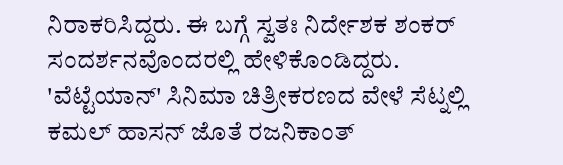ನಿರಾಕರಿಸಿದ್ದರು. ಈ ಬಗ್ಗೆ ಸ್ವತಃ ನಿರ್ದೇಶಕ ಶಂಕರ್ ಸಂದರ್ಶನವೊಂದರಲ್ಲಿ ಹೇಳಿಕೊಂಡಿದ್ದರು.
'ವೆಟ್ಟೆಯಾನ್' ಸಿನಿಮಾ ಚಿತ್ರೀಕರಣದ ವೇಳೆ ಸೆಟ್ನಲ್ಲಿ ಕಮಲ್ ಹಾಸನ್ ಜೊತೆ ರಜನಿಕಾಂತ್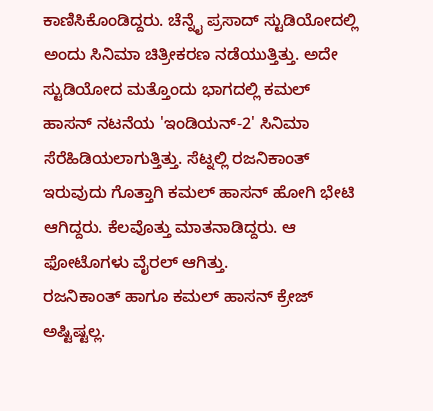ಕಾಣಿಸಿಕೊಂಡಿದ್ದರು. ಚೆನ್ನೈ ಪ್ರಸಾದ್ ಸ್ಟುಡಿಯೋದಲ್ಲಿ ಅಂದು ಸಿನಿಮಾ ಚಿತ್ರೀಕರಣ ನಡೆಯುತ್ತಿತ್ತು. ಅದೇ ಸ್ಟುಡಿಯೋದ ಮತ್ತೊಂದು ಭಾಗದಲ್ಲಿ ಕಮಲ್ ಹಾಸನ್ ನಟನೆಯ 'ಇಂಡಿಯನ್-2' ಸಿನಿಮಾ ಸೆರೆಹಿಡಿಯಲಾಗುತ್ತಿತ್ತು. ಸೆಟ್ನಲ್ಲಿ ರಜನಿಕಾಂತ್ ಇರುವುದು ಗೊತ್ತಾಗಿ ಕಮಲ್ ಹಾಸನ್ ಹೋಗಿ ಭೇಟಿ ಆಗಿದ್ದರು. ಕೆಲವೊತ್ತು ಮಾತನಾಡಿದ್ದರು. ಆ ಫೋಟೊಗಳು ವೈರಲ್ ಆಗಿತ್ತು.
ರಜನಿಕಾಂತ್ ಹಾಗೂ ಕಮಲ್ ಹಾಸನ್ ಕ್ರೇಜ್ ಅಷ್ಟಿಷ್ಟಲ್ಲ.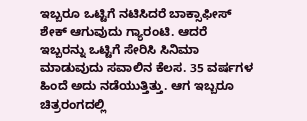ಇಬ್ಬರೂ ಒಟ್ಟಿಗೆ ನಟಿಸಿದರೆ ಬಾಕ್ಸಾಫೀಸ್ ಶೇಕ್ ಆಗುವುದು ಗ್ಯಾರಂಟಿ. ಆದರೆ ಇಬ್ಬರನ್ನು ಒಟ್ಟಿಗೆ ಸೇರಿಸಿ ಸಿನಿಮಾ ಮಾಡುವುದು ಸವಾಲಿನ ಕೆಲಸ. 35 ವರ್ಷಗಳ ಹಿಂದೆ ಅದು ನಡೆಯುತ್ತಿತ್ತು. ಆಗ ಇಬ್ಬರೂ ಚಿತ್ರರಂಗದಲ್ಲಿ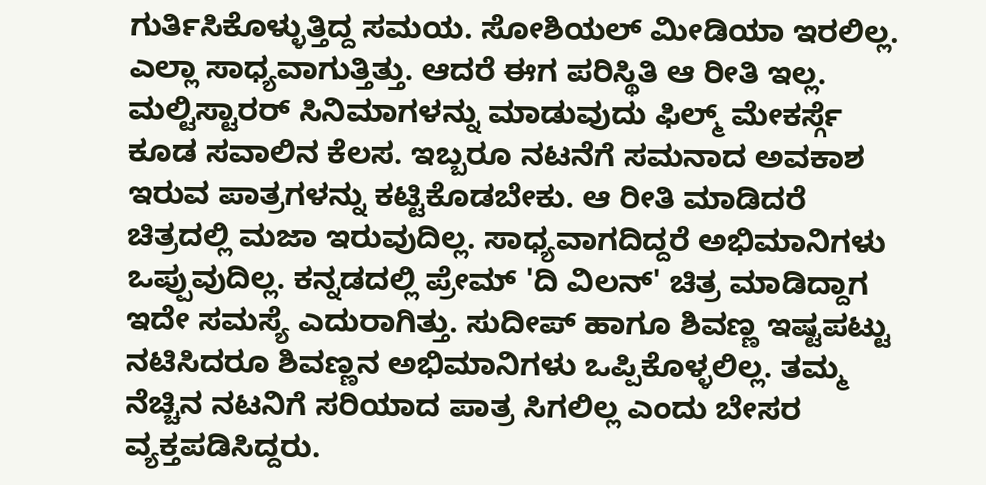ಗುರ್ತಿಸಿಕೊಳ್ಳುತ್ತಿದ್ದ ಸಮಯ. ಸೋಶಿಯಲ್ ಮೀಡಿಯಾ ಇರಲಿಲ್ಲ. ಎಲ್ಲಾ ಸಾಧ್ಯವಾಗುತ್ತಿತ್ತು. ಆದರೆ ಈಗ ಪರಿಸ್ಥಿತಿ ಆ ರೀತಿ ಇಲ್ಲ.
ಮಲ್ಟಿಸ್ಟಾರರ್ ಸಿನಿಮಾಗಳನ್ನು ಮಾಡುವುದು ಫಿಲ್ಮ್ ಮೇಕರ್ಸ್ಗೆ ಕೂಡ ಸವಾಲಿನ ಕೆಲಸ. ಇಬ್ಬರೂ ನಟನೆಗೆ ಸಮನಾದ ಅವಕಾಶ ಇರುವ ಪಾತ್ರಗಳನ್ನು ಕಟ್ಟಿಕೊಡಬೇಕು. ಆ ರೀತಿ ಮಾಡಿದರೆ ಚಿತ್ರದಲ್ಲಿ ಮಜಾ ಇರುವುದಿಲ್ಲ. ಸಾಧ್ಯವಾಗದಿದ್ದರೆ ಅಭಿಮಾನಿಗಳು ಒಪ್ಪುವುದಿಲ್ಲ. ಕನ್ನಡದಲ್ಲಿ ಪ್ರೇಮ್ 'ದಿ ವಿಲನ್' ಚಿತ್ರ ಮಾಡಿದ್ದಾಗ ಇದೇ ಸಮಸ್ಯೆ ಎದುರಾಗಿತ್ತು. ಸುದೀಪ್ ಹಾಗೂ ಶಿವಣ್ಣ ಇಷ್ಟಪಟ್ಟು ನಟಿಸಿದರೂ ಶಿವಣ್ಣನ ಅಭಿಮಾನಿಗಳು ಒಪ್ಪಿಕೊಳ್ಳಲಿಲ್ಲ. ತಮ್ಮ ನೆಚ್ಚಿನ ನಟನಿಗೆ ಸರಿಯಾದ ಪಾತ್ರ ಸಿಗಲಿಲ್ಲ ಎಂದು ಬೇಸರ ವ್ಯಕ್ತಪಡಿಸಿದ್ದರು.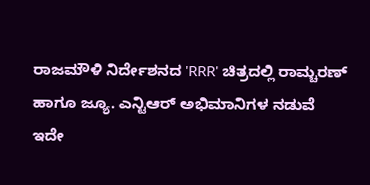ರಾಜಮೌಳಿ ನಿರ್ದೇಶನದ 'RRR' ಚಿತ್ರದಲ್ಲಿ ರಾಮ್ಚರಣ್ ಹಾಗೂ ಜ್ಯೂ. ಎನ್ಟಿಆರ್ ಅಭಿಮಾನಿಗಳ ನಡುವೆ ಇದೇ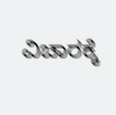ವಿಚಾರಕ್ಕೆ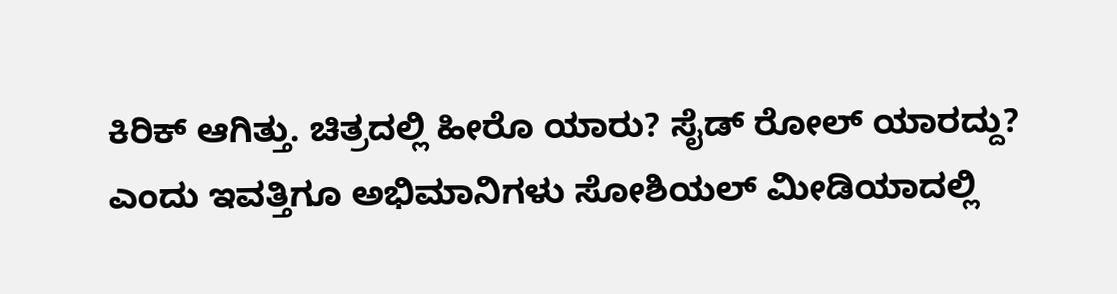ಕಿರಿಕ್ ಆಗಿತ್ತು. ಚಿತ್ರದಲ್ಲಿ ಹೀರೊ ಯಾರು? ಸೈಡ್ ರೋಲ್ ಯಾರದ್ದು? ಎಂದು ಇವತ್ತಿಗೂ ಅಭಿಮಾನಿಗಳು ಸೋಶಿಯಲ್ ಮೀಡಿಯಾದಲ್ಲಿ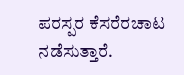ಪರಸ್ಪರ ಕೆಸರೆರಚಾಟ ನಡೆಸುತ್ತಾರೆ.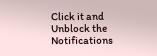Click it and Unblock the Notifications